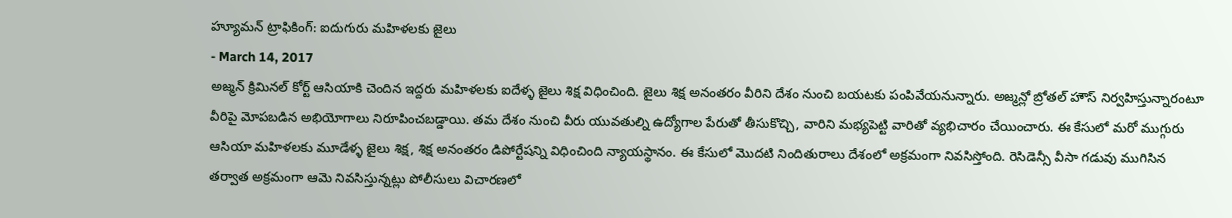హ్యూమన్ ట్రాఫికింగ్: ఐదుగురు మహిళలకు జైలు
- March 14, 2017
అజ్మన్ క్రిమినల్ కోర్ట్ ఆసియాకి చెందిన ఇద్దరు మహిళలకు ఐదేళ్ళ జైలు శిక్ష విధించింది. జైలు శిక్ష అనంతరం వీరిని దేశం నుంచి బయటకు పంపివేయనున్నారు. అజ్మన్లో బ్రోతల్ హౌస్ నిర్వహిస్తున్నారంటూ వీరిపై మోపబడిన అభియోగాలు నిరూపించబడ్డాయి. తమ దేశం నుంచి వీరు యువతుల్ని ఉద్యోగాల పేరుతో తీసుకొచ్చి, వారిని మభ్యపెట్టి వారితో వ్యభిచారం చేయించారు. ఈ కేసులో మరో ముగ్గురు ఆసియా మహిళలకు మూడేళ్ళ జైలు శిక్ష, శిక్ష అనంతరం డిపోర్టేషన్ని విధించింది న్యాయస్థానం. ఈ కేసులో మొదటి నిందితురాలు దేశంలో అక్రమంగా నివసిస్తోంది. రెసిడెన్సీ వీసా గడువు ముగిసిన తర్వాత అక్రమంగా ఆమె నివసిస్తున్నట్లు పోలీసులు విచారణలో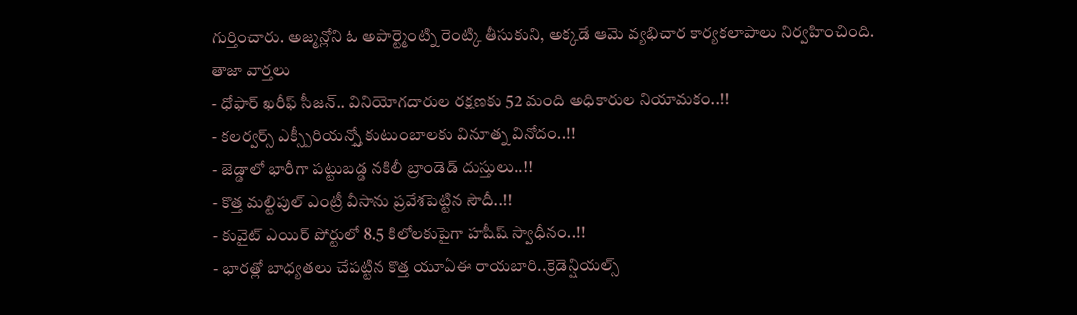గుర్తించారు. అజ్మన్లోని ఓ అపార్ట్మెంట్ని రెంట్కి తీసుకుని, అక్కడే ఆమె వ్యభిచార కార్యకలాపాలు నిర్వహించింది.
తాజా వార్తలు
- ధోఫార్ ఖరీఫ్ సీజన్.. వినియోగదారుల రక్షణకు 52 మంది అధికారుల నియామకం..!!
- కలర్వర్స్ ఎక్స్పీరియన్స్తో కుటుంబాలకు వినూత్న వినోదం..!!
- జెడ్డాలో భారీగా పట్టుబడ్డ నకిలీ బ్రాండెడ్ దుస్తులు..!!
- కొత్త మల్టిపుల్ ఎంట్రీ వీసాను ప్రవేశపెట్టిన సౌదీ..!!
- కువైట్ ఎయిర్ పోర్టులో 8.5 కిలోలకుపైగా హషీష్ స్వాధీనం..!!
- భారత్లో బాధ్యతలు చేపట్టిన కొత్త యూఏఈ రాయబారి..క్రెడెన్షియల్స్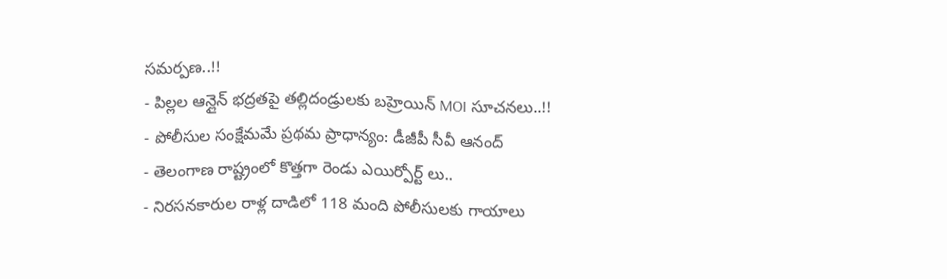సమర్పణ..!!
- పిల్లల ఆన్లైన్ భద్రతపై తల్లిదండ్రులకు బహ్రెయిన్ MOI సూచనలు..!!
- పోలీసుల సంక్షేమమే ప్రథమ ప్రాధాన్యం: డీజీపీ సీవీ ఆనంద్
- తెలంగాణ రాష్ట్రంలో కొత్తగా రెండు ఎయిర్పోర్ట్ లు..
- నిరసనకారుల రాళ్ల దాడిలో 118 మంది పోలీసులకు గాయాలు